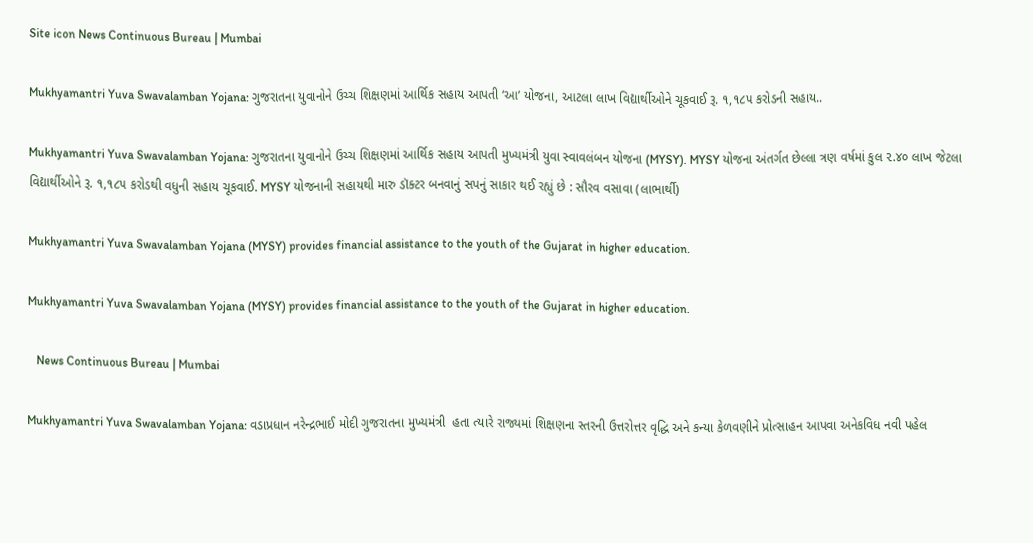Site icon News Continuous Bureau | Mumbai

Mukhyamantri Yuva Swavalamban Yojana: ગુજરાતના યુવાનોને ઉચ્ચ શિક્ષણમાં આર્થિક સહાય આપતી ‘આ’ યોજના, આટલા લાખ વિદ્યાર્થીઓને ચૂકવાઈ રૂ. ૧,૧૮૫ કરોડની સહાય..

Mukhyamantri Yuva Swavalamban Yojana: ગુજરાતના યુવાનોને ઉચ્ચ શિક્ષણમાં આર્થિક સહાય આપતી મુખ્યમંત્રી યુવા સ્વાવલંબન યોજના (MYSY). MYSY યોજના અંતર્ગત છેલ્લા ત્રણ વર્ષમાં કુલ ૨.૪૦ લાખ જેટલા વિદ્યાર્થીઓને રૂ. ૧,૧૮૫ કરોડથી વધુની સહાય ચૂકવાઈ. MYSY યોજનાની સહાયથી મારુ ડૉક્ટર બનવાનું સપનું સાકાર થઈ રહ્યું છે : સૌરવ વસાવા (લાભાર્થી)

Mukhyamantri Yuva Swavalamban Yojana (MYSY) provides financial assistance to the youth of the Gujarat in higher education.

Mukhyamantri Yuva Swavalamban Yojana (MYSY) provides financial assistance to the youth of the Gujarat in higher education.

   News Continuous Bureau | Mumbai

Mukhyamantri Yuva Swavalamban Yojana: વડાપ્રધાન નરેન્દ્રભાઈ મોદી ગુજરાતના મુખ્યમંત્રી  હતા ત્યારે રાજ્યમાં શિક્ષણના સ્તરની ઉત્તરોત્તર વૃદ્ધિ અને કન્યા કેળવણીને પ્રોત્સાહન આપવા અનેકવિધ નવી પહેલ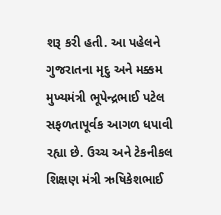શરૂ કરી હતી. આ પહેલને ગુજરાતના મૃદુ અને મક્કમ મુખ્યમંત્રી ભૂપેન્દ્રભાઈ પટેલ સફળતાપૂર્વક આગળ ધપાવી રહ્યા છે. ઉચ્ચ અને ટેકનીકલ શિક્ષણ મંત્રી ઋષિકેશભાઈ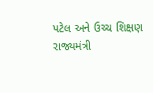પટેલ અને ઉચ્ચ શિક્ષણ રાજ્યમંત્રી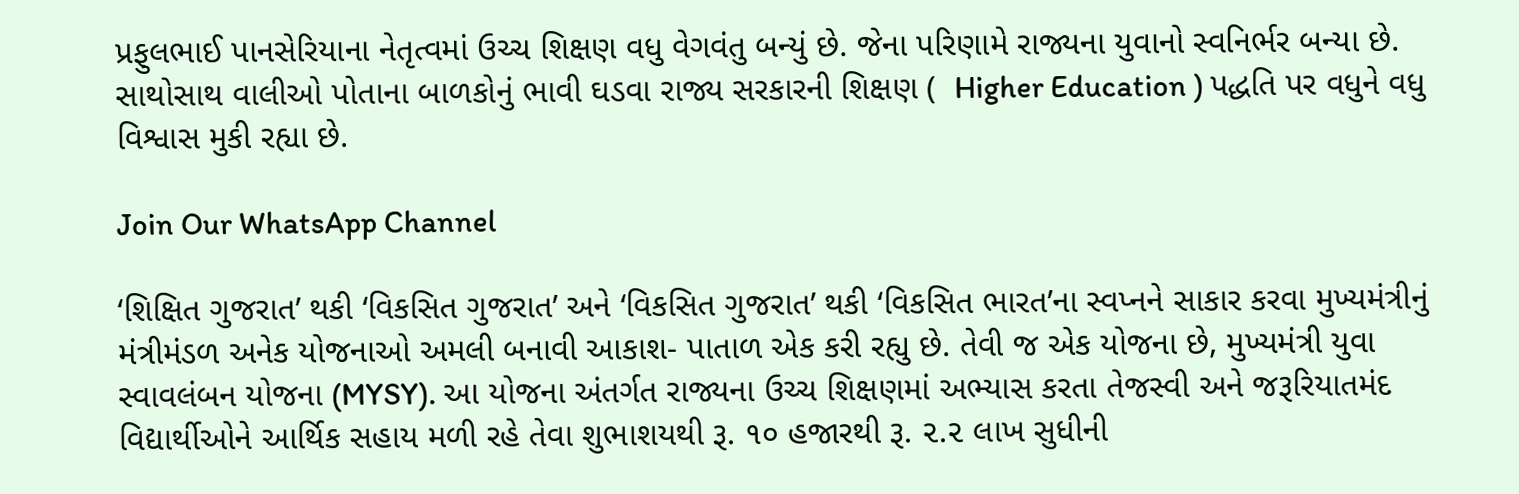પ્રફુલભાઈ પાનસેરિયાના નેતૃત્વમાં ઉચ્ચ શિક્ષણ વધુ વેગવંતુ બન્યું છે. જેના પરિણામે રાજ્યના યુવાનો સ્વનિર્ભર બન્યા છે. સાથોસાથ વાલીઓ પોતાના બાળકોનું ભાવી ઘડવા રાજ્ય સરકારની શિક્ષણ (  Higher Education ) પદ્ધતિ પર વધુને વધુ વિશ્વાસ મુકી રહ્યા છે.

Join Our WhatsApp Channel

‘શિક્ષિત ગુજરાત’ થકી ‘વિકસિત ગુજરાત’ અને ‘વિકસિત ગુજરાત’ થકી ‘વિકસિત ભારત’ના સ્વપ્નને સાકાર કરવા મુખ્યમંત્રીનું મંત્રીમંડળ અનેક યોજનાઓ અમલી બનાવી આકાશ- પાતાળ એક કરી રહ્યુ છે. તેવી જ એક યોજના છે, મુખ્યમંત્રી યુવા સ્વાવલંબન યોજના (MYSY). આ યોજના અંતર્ગત રાજ્યના ઉચ્ચ શિક્ષણમાં અભ્યાસ કરતા તેજસ્વી અને જરૂરિયાતમંદ વિદ્યાર્થીઓને આર્થિક સહાય મળી રહે તેવા શુભાશયથી રૂ. ૧૦ હજારથી રૂ. ૨.૨ લાખ સુધીની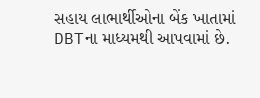સહાય લાભાર્થીઓના બેંક ખાતામાં DBTના માધ્યમથી આપવામાં છે.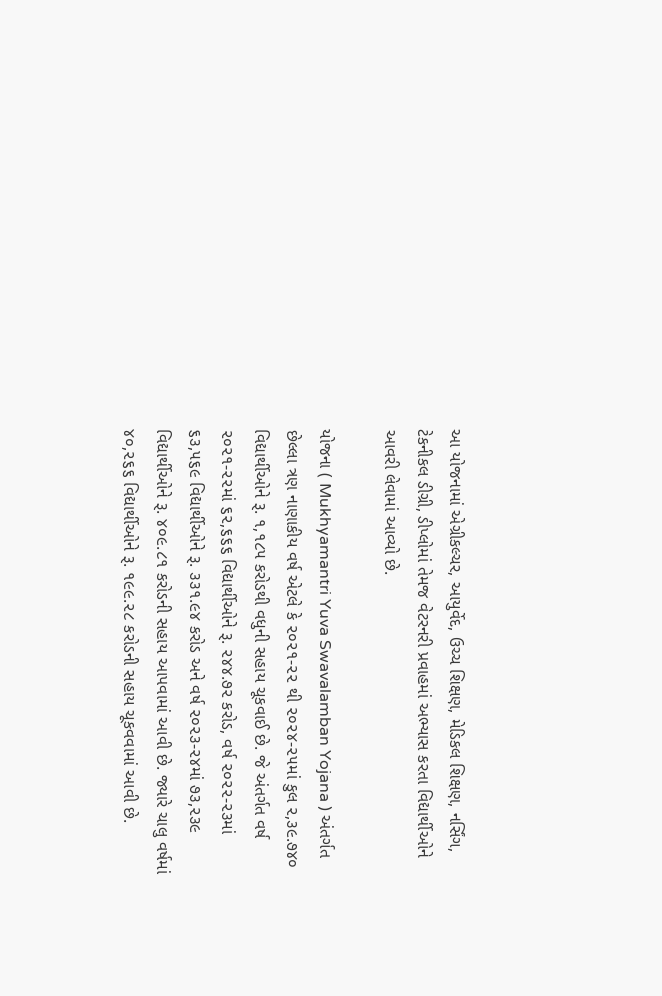આ યોજનામાં એગ્રીકલ્ચર, આયુર્વેદ, ઉચ્ચ શિક્ષણ, મેડિકલ શિક્ષણ, નર્સિંગ, ટેકનીકલ ડીગ્રી, ડીપ્લોમાં તેમજ વેટરનરી પ્રવાહમાં અભ્યાસ કરતા વિદ્યાર્થીઓને આવરી લેવામાં આવ્યો છે.

યોજના ( Mukhyamantri Yuva Swavalamban Yojana ) અંતર્ગત છેલ્લા ત્રણ નાણાકીય વર્ષ એટલે કે ૨૦૨૧-૨૨ થી ૨૦૨૪-૨૫માં કુલ ૨,૩૯.૭૪૦ વિદ્યાર્થીઓને રૂ. ૧,૧૮૫ કરોડથી વધુની સહાય ચૂકવાઈ છે. જે અંતર્ગત વર્ષ ૨૦૨૧-૨૨માં ૬૨,૬૬૬ વિદ્યાર્થીઓને રૂ. ૨૪૪.૭૨ કરોડ, વર્ષ ૨૦૨૨-૨૩માં ૬૩,૫૬૯ વિદ્યાર્થીઓને રૂ. ૩૩૧.૯૪ કરોડ અને વર્ષ ૨૦૨૩-૨૪માં ૭૩,૨૩૯ વિદ્યાર્થીઓને રૂ. ૪૦૯.૮૧ કરોડની સહાય આપવામાં આવી છે. જ્યારે ચાલુ વર્ષમાં ૪૦,૨૬૬ વિદ્યાર્થીઓને રૂ. ૧૯૯.૨૮ કરોડની સહાય ચૂકવવામાં આવી છે.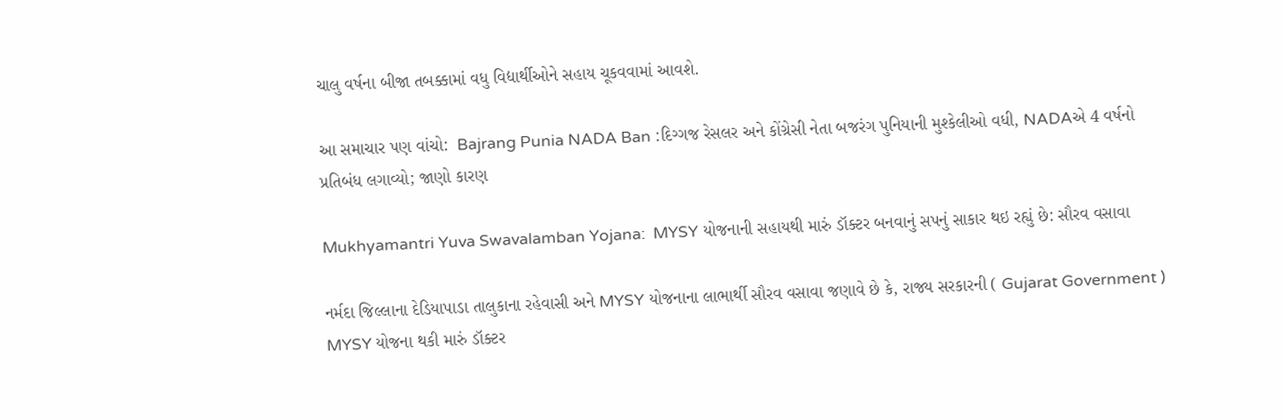ચાલુ વર્ષના બીજા તબક્કામાં વધુ વિદ્યાર્થીઓને સહાય ચૂકવવામાં આવશે.

આ સમાચાર પણ વાંચો:  Bajrang Punia NADA Ban :દિગ્ગજ રેસલર અને કોંગ્રેસી નેતા બજરંગ પુનિયાની મુશ્કેલીઓ વધી, NADAએ 4 વર્ષનો પ્રતિબંધ લગાવ્યો; જાણો કારણ

Mukhyamantri Yuva Swavalamban Yojana:  MYSY યોજનાની સહાયથી મારું ડૉક્ટર બનવાનું સપનું સાકાર થઇ રહ્યું છે: સૌરવ વસાવા

નર્મદા જિલ્લાના દેડિયાપાડા તાલુકાના રહેવાસી અને MYSY યોજનાના લાભાર્થી સૌરવ વસાવા જણાવે છે કે, રાજ્ય સરકારની ( Gujarat Government ) MYSY યોજના થકી મારું ડૉક્ટર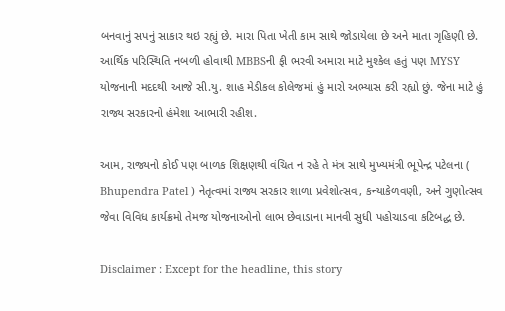બનવાનું સપનું સાકાર થઇ રહ્યું છે. મારા પિતા ખેતી કામ સાથે જોડાયેલા છે અને માતા ગૃહિણી છે. આર્થિક પરિસ્થિતિ નબળી હોવાથી MBBSની ફી ભરવી અમારા માટે મુશ્કેલ હતું પણ MYSY યોજનાની મદદથી આજે સી.યુ. શાહ મેડીકલ કોલેજમાં હું મારો અભ્યાસ કરી રહ્યો છું. જેના માટે હું રાજ્ય સરકારનો હંમેશા આભારી રહીશ.

આમ, રાજ્યનો કોઈ પણ બાળક શિક્ષણથી વંચિત ન રહે તે મંત્ર સાથે મુખ્યમંત્રી ભૂપેન્દ્ર પટેલના ( Bhupendra Patel ) નેતૃત્વમાં રાજ્ય સરકાર શાળા પ્રવેશોત્સવ, કન્યાકેળવણી, અને ગુણોત્સવ જેવા વિવિધ કાર્યક્રમો તેમજ યોજનાઓનો લાભ છેવાડાના માનવી સુધી પહોચાડવા કટિબદ્ધ છે.

Disclaimer : Except for the headline, this story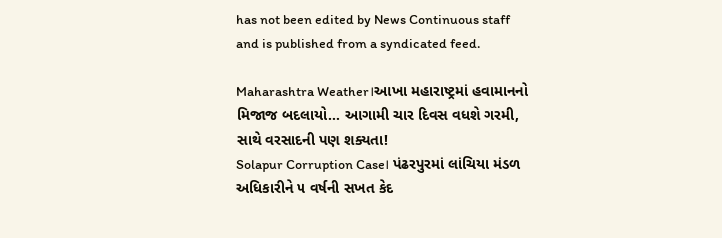has not been edited by News Continuous staff and is published from a syndicated feed.

Maharashtra Weather।આખા મહારાષ્ટ્રમાં હવામાનનો મિજાજ બદલાયો… આગામી ચાર દિવસ વધશે ગરમી, સાથે વરસાદની પણ શક્યતા!
Solapur Corruption Case। પંઢરપુરમાં લાંચિયા મંડળ અધિકારીને ૫ વર્ષની સખત કેદ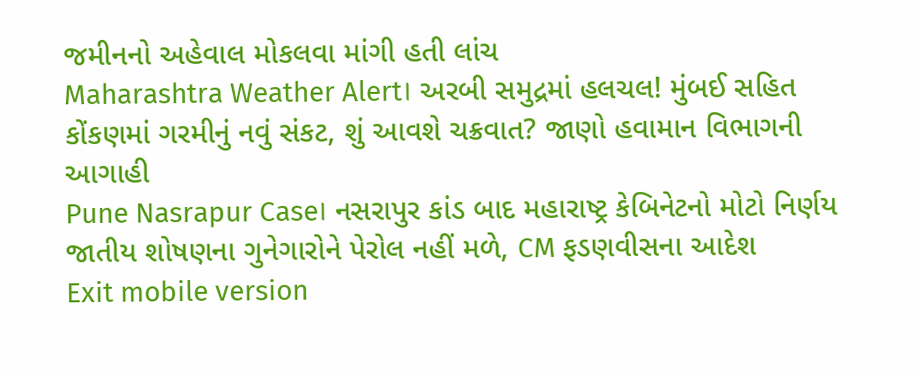જમીનનો અહેવાલ મોકલવા માંગી હતી લાંચ
Maharashtra Weather Alert। અરબી સમુદ્રમાં હલચલ! મુંબઈ સહિત કોંકણમાં ગરમીનું નવું સંકટ, શું આવશે ચક્રવાત? જાણો હવામાન વિભાગની આગાહી
Pune Nasrapur Case। નસરાપુર કાંડ બાદ મહારાષ્ટ્ર કેબિનેટનો મોટો નિર્ણય જાતીય શોષણના ગુનેગારોને પેરોલ નહીં મળે, CM ફડણવીસના આદેશ
Exit mobile version